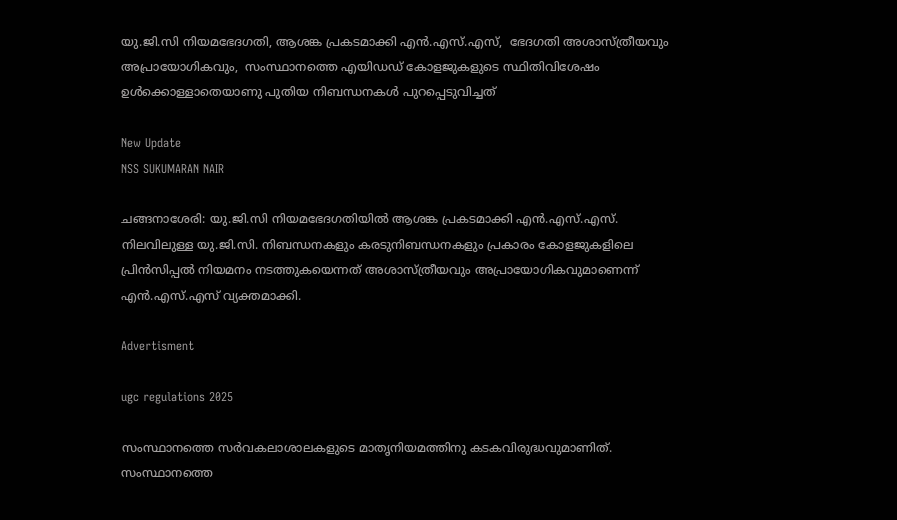യു.ജി.സി നിയമഭേദഗതി, ആശങ്ക പ്രകടമാക്കി എന്‍.എസ്.എസ്,  ഭേദഗതി അശാസ്ത്രീയവും അപ്രായോഗികവും,  സംസ്ഥാനത്തെ എയിഡഡ് കോളജുകളുടെ സ്ഥിതിവിശേഷം ഉള്‍ക്കൊള്ളാതെയാണു പുതിയ നിബന്ധനകള്‍ പുറപ്പെടുവിച്ചത്

New Update
NSS SUKUMARAN NAIR

ചങ്ങനാശേരി: യു.ജി.സി നിയമഭേദഗതിയില്‍ ആശങ്ക പ്രകടമാക്കി എന്‍.എസ്.എസ്.  നിലവിലുള്ള യു.ജി.സി. നിബന്ധനകളും കരടുനിബന്ധനകളും പ്രകാരം കോളജുകളിലെ  പ്രിന്‍സിപ്പല്‍ നിയമനം നടത്തുകയെന്നത് അശാസ്ത്രീയവും അപ്രായോഗികവുമാണെന്ന് എന്‍.എസ്.എസ് വ്യക്തമാക്കി.

Advertisment

ugc regulations 2025

സംസ്ഥാനത്തെ സര്‍വകലാശാലകളുടെ മാതൃനിയമത്തിനു കടകവിരുദ്ധവുമാണിത്. സംസ്ഥാനത്തെ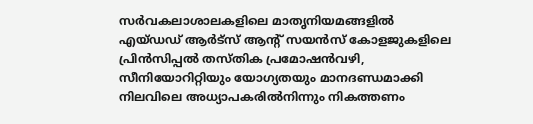സര്‍വകലാശാലകളിലെ മാതൃനിയമങ്ങളില്‍  എയ്ഡഡ് ആര്‍ട്‌സ് ആന്റ് സയന്‍സ് കോളജുകളിലെ പ്രിന്‍സിപ്പല്‍ തസ്തിക പ്രമോഷന്‍വഴി, സീനിയോറിറ്റിയും യോഗ്യതയും മാനദണ്ഡമാക്കി നിലവിലെ അധ്യാപകരില്‍നിന്നും നികത്തണം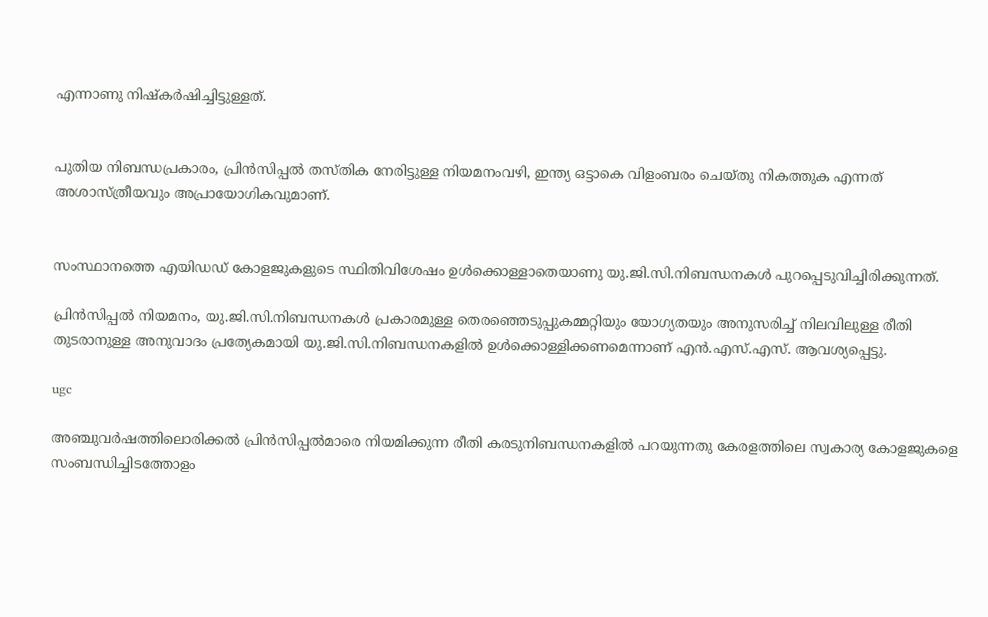എന്നാണു നിഷ്‌കര്‍ഷിച്ചിട്ടുള്ളത്.


പുതിയ നിബന്ധപ്രകാരം, പ്രിന്‍സിപ്പല്‍ തസ്തിക നേരിട്ടുള്ള നിയമനംവഴി, ഇന്ത്യ ഒട്ടാകെ വിളംബരം ചെയ്തു നികത്തുക എന്നത് അശാസ്ത്രീയവും അപ്രായോഗികവുമാണ്.


സംസ്ഥാനത്തെ എയിഡഡ് കോളജുകളുടെ സ്ഥിതിവിശേഷം ഉള്‍ക്കൊള്ളാതെയാണു യു.ജി.സി.നിബന്ധനകള്‍ പുറപ്പെടുവിച്ചിരിക്കുന്നത്.

പ്രിന്‍സിപ്പല്‍ നിയമനം, യു.ജി.സി.നിബന്ധനകള്‍ പ്രകാരമുള്ള തെരഞ്ഞെടുപ്പുകമ്മറ്റിയും യോഗ്യതയും അനുസരിച്ച് നിലവിലുള്ള രീതി തുടരാനുള്ള അനുവാദം പ്രത്യേകമായി യു.ജി.സി.നിബന്ധനകളില്‍ ഉള്‍ക്കൊള്ളിക്കണമെന്നാണ് എന്‍.എസ്.എസ്. ആവശ്യപ്പെട്ടു.

ugc

അഞ്ചുവര്‍ഷത്തിലൊരിക്കല്‍ പ്രിന്‍സിപ്പല്‍മാരെ നിയമിക്കുന്ന രീതി കരടുനിബന്ധനകളില്‍ പറയുന്നതു കേരളത്തിലെ സ്വകാര്യ കോളജുകളെ സംബന്ധിച്ചിടത്തോളം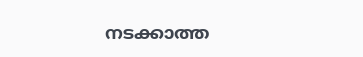നടക്കാത്ത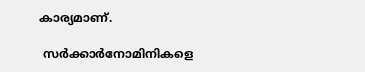കാര്യമാണ്.

 സര്‍ക്കാര്‍നോമിനികളെ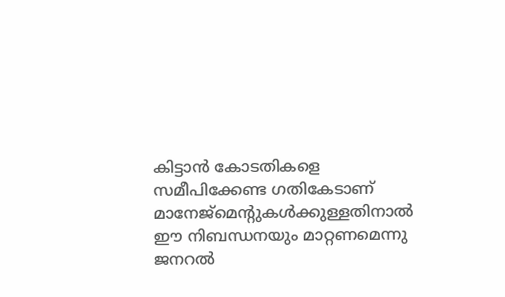കിട്ടാന്‍ കോടതികളെ സമീപിക്കേണ്ട ഗതികേടാണ് മാനേജ്‌മെന്റുകള്‍ക്കുള്ളതിനാല്‍ ഈ നിബന്ധനയും മാറ്റണമെന്നു ജനറല്‍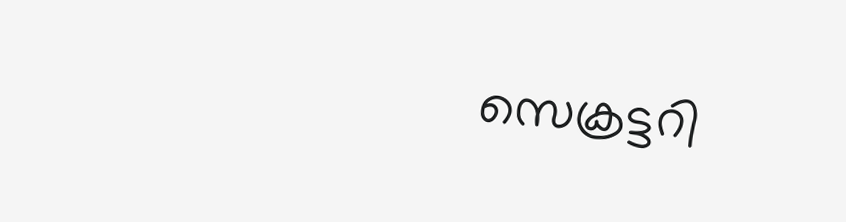സെക്രട്ടറി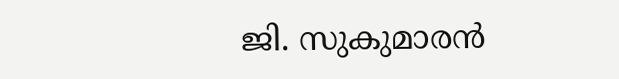ജി. സുകുമാരന്‍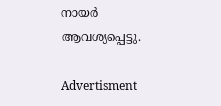നായര്‍ ആവശ്യപ്പെട്ടു.

Advertisment